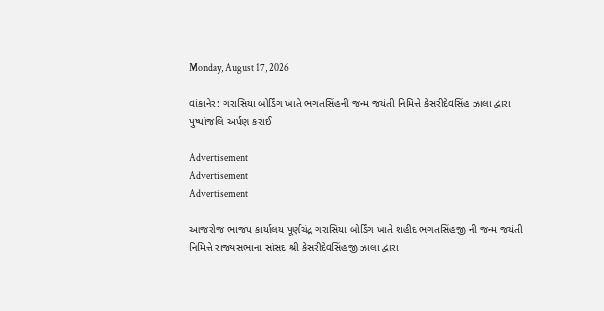Monday, August 17, 2026

વાંકાનેર: ગરાસિયા બોર્ડિંગ ખાતે ભગતસિંહની જન્મ જયંતી નિમિત્તે કેસરીદેવસિંહ ઝાલા દ્વારા પુષ્પાંજલિ અર્પણ કરાઈ

Advertisement
Advertisement
Advertisement

આજરોજ ભાજપ કાર્યાલય પૂર્ણચંદ્ર ગરાસિયા બોર્ડિંગ ખાતે શહીદ ભગતસિંહજી ની જન્મ જયંતી નિમિત્તે રાજ્યસભાના સાંસદ શ્રી કેસરીદેવસિંહજી ઝાલા દ્વારા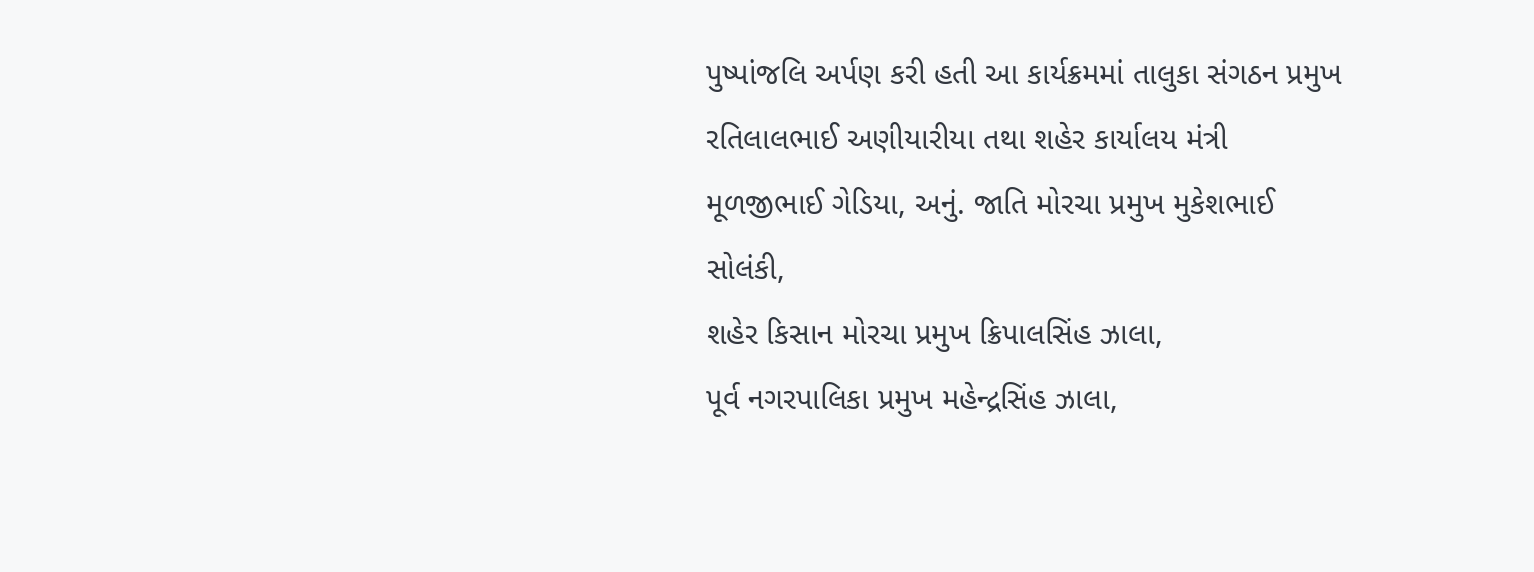પુષ્પાંજલિ અર્પણ કરી હતી આ કાર્યક્રમમાં તાલુકા સંગઠન પ્રમુખ રતિલાલભાઈ અણીયારીયા તથા શહેર કાર્યાલય મંત્રી મૂળજીભાઈ ગેડિયા, અનું. જાતિ મોરચા પ્રમુખ મુકેશભાઈ સોલંકી,
શહેર કિસાન મોરચા પ્રમુખ ક્રિપાલસિંહ ઝાલા,
પૂર્વ નગરપાલિકા પ્રમુખ મહેન્દ્રસિંહ ઝાલા,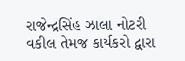રાજેન્દ્રસિંહ ઝાલા નોટરી વકીલ તેમજ કાર્યકરો દ્વારા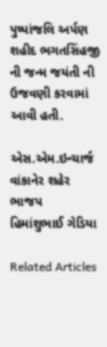પુષ્પાંજલિ અર્પણ શહીદ ભગતસિંહજી ની જન્મ જયંતી ની ઉજવણી કરવામાં આવી હતી.

એસ.એમ.ઇન્ચાર્જ
વાંકાનેર શહેર ભાજપ
હિમાંશુભાઈ ગેડિયા

Related Articles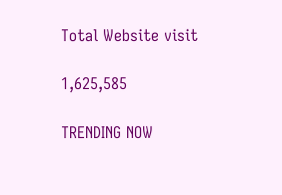Total Website visit

1,625,585

TRENDING NOW